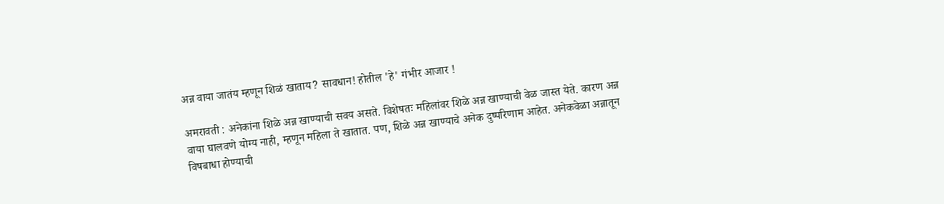अन्न वाया जातंय म्हणून शिळं खाताय? सावधान! होतील 'हे' गंभीर आजार !

अमरावती : अनेकांना शिळे अन्न खाण्याची सवय असते. विशेषतः महिलांवर शिळे अन्न खाण्याची वेळ जास्त येते. कारण अन्न वाया घालवणे योग्य नाही, म्हणून महिला ते खातात. पण, शिळे अन्न खाण्याचे अनेक दुष्परिणाम आहेत. अनेकवेळा अन्नातून विषबाधा होण्याची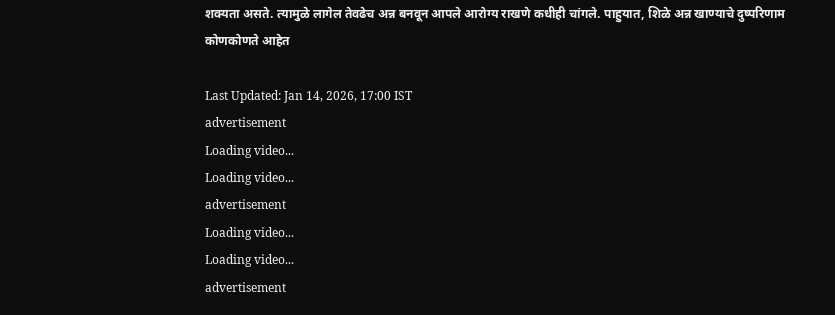शक्यता असते. त्यामुळे लागेल तेवढेच अन्न बनवून आपले आरोग्य राखणे कधीही चांगले. पाहुयात, शिळे अन्न खाण्याचे दुष्परिणाम कोणकोणते आहेत

Last Updated: Jan 14, 2026, 17:00 IST
advertisement
Loading video...
Loading video...
advertisement
Loading video...
Loading video...
advertisement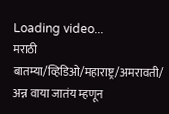Loading video...
मराठी बातम्या/व्हिडिओ/महाराष्ट्र/अमरावती/
अन्न वाया जातंय म्हणून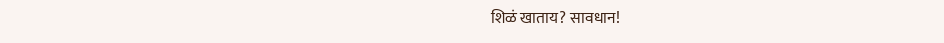शिळं खाताय? सावधान!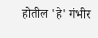होतील 'हे' गंभीर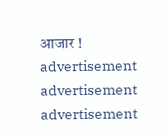आजार !
advertisement
advertisement
advertisement